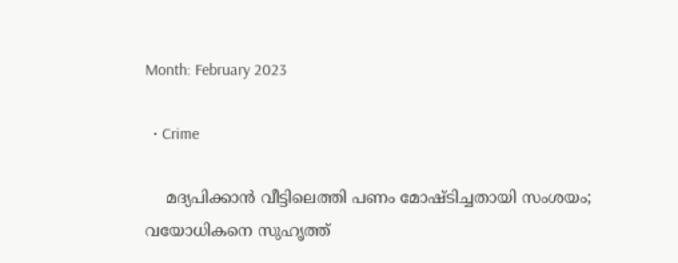Month: February 2023

  • Crime

    മദ്യപിക്കാന്‍ വീട്ടിലെത്തി പണം മോഷ്ടിച്ചതായി സംശയം; വയോധികനെ സുഹൃത്ത്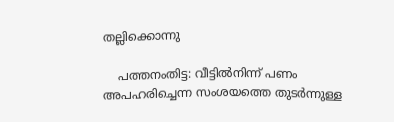തല്ലിക്കൊന്നു

    പത്തനംതിട്ട: വീട്ടില്‍നിന്ന് പണം അപഹരിച്ചെന്ന സംശയത്തെ തുടര്‍ന്നുള്ള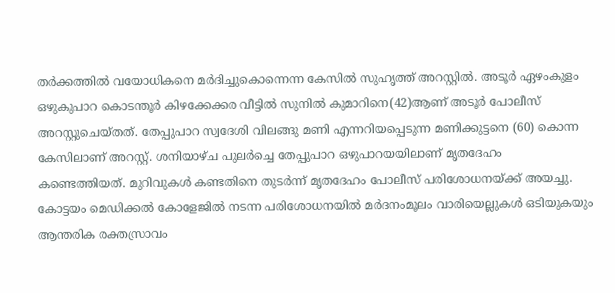തര്‍ക്കത്തില്‍ വയോധികനെ മര്‍ദിച്ചുകൊന്നെന്ന കേസില്‍ സുഹൃത്ത് അറസ്റ്റില്‍. അടൂര്‍ ഏഴംകുളം ഒഴുകുപാറ കൊടന്തൂര്‍ കിഴക്കേക്കര വീട്ടില്‍ സുനില്‍ കുമാറിനെ(42)ആണ് അടൂര്‍ പോലീസ് അറസ്റ്റുചെയ്തത്. തേപ്പുപാറ സ്വദേശി വിലങ്ങു മണി എന്നറിയപ്പെടുന്ന മണിക്കുട്ടനെ (60) കൊന്ന കേസിലാണ് അറസ്റ്റ്. ശനിയാഴ്ച പുലര്‍ച്ചെ തേപ്പുപാറ ഒഴുപാറയയിലാണ് മൃതദേഹം കണ്ടെത്തിയത്. മുറിവുകള്‍ കണ്ടതിനെ തുടര്‍ന്ന് മൃതദേഹം പോലീസ് പരിശോധനയ്ക്ക് അയച്ചു. കോട്ടയം മെഡിക്കല്‍ കോളേജില്‍ നടന്ന പരിശോധനയില്‍ മര്‍ദനംമൂലം വാരിയെല്ലുകള്‍ ഒടിയുകയും ആന്തരിക രക്തസ്രാവം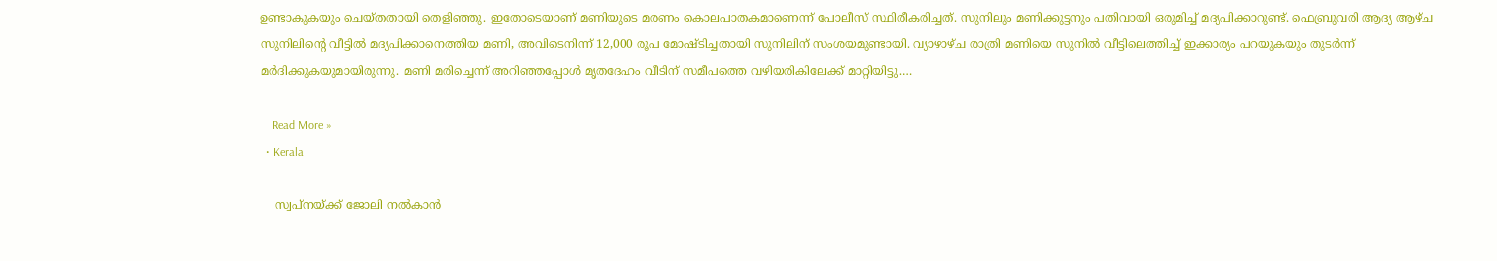ഉണ്ടാകുകയും ചെയ്തതായി തെളിഞ്ഞു. ഇതോടെയാണ് മണിയുടെ മരണം കൊലപാതകമാണെന്ന് പോലീസ് സ്ഥിരീകരിച്ചത്. സുനിലും മണിക്കുട്ടനും പതിവായി ഒരുമിച്ച് മദ്യപിക്കാറുണ്ട്. ഫെബ്രുവരി ആദ്യ ആഴ്ച സുനിലിന്റെ വീട്ടില്‍ മദ്യപിക്കാനെത്തിയ മണി, അവിടെനിന്ന് 12,000 രൂപ മോഷ്ടിച്ചതായി സുനിലിന് സംശയമുണ്ടായി. വ്യാഴാഴ്ച രാത്രി മണിയെ സുനില്‍ വീട്ടിലെത്തിച്ച് ഇക്കാര്യം പറയുകയും തുടര്‍ന്ന് മര്‍ദിക്കുകയുമായിരുന്നു. മണി മരിച്ചെന്ന് അറിഞ്ഞപ്പോള്‍ മൃതദേഹം വീടിന് സമീപത്തെ വഴിയരികിലേക്ക് മാറ്റിയിട്ടു.…

    Read More »
  • Kerala

    സ്വപ്നയ്ക്ക് ജോലി നൽകാൻ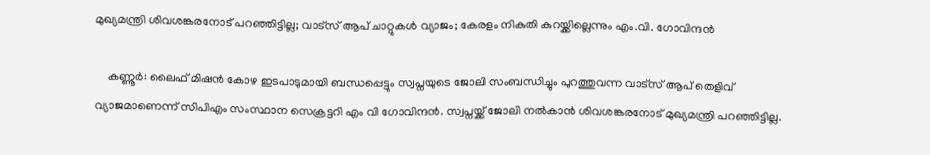മുഖ്യമന്ത്രി ശിവശങ്കരനോട് പറഞ്ഞിട്ടില്ല; വാട്സ് ആപ് ചാറ്റുകൾ വ്യാജം; കേരളം നികുതി കുറയ്ക്കില്ലെന്നും എം.വി. ഗോവിന്ദൻ

    കണ്ണൂർ: ലൈഫ് മിഷൻ കോഴ ഇടപാടുമായി ബന്ധപ്പെട്ടും സ്വപ്നയുടെ ജോലി സംബന്ധിച്ചും പുറത്തുവന്ന വാട്സ് ആപ് തെളിവ് വ്യാജമാണെന്ന് സിപിഎം സംസ്ഥാന സെക്രട്ടറി എം വി ഗോവിന്ദൻ. സ്വപ്നയ്ക്ക് ജോലി നൽകാൻ ശിവശങ്കരനോട് മുഖ്യമന്ത്രി പറഞ്ഞിട്ടില്ല.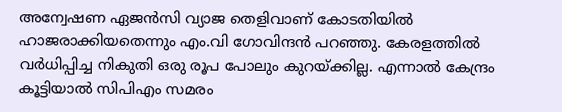അന്വേഷണ ഏജൻസി വ്യാജ തെളിവാണ് കോടതിയിൽ ഹാജരാക്കിയതെന്നും എം.വി ഗോവിന്ദൻ പറഞ്ഞു. കേരളത്തിൽ വർധിപ്പിച്ച നികുതി ഒരു രൂപ പോലും കുറയ്ക്കില്ല. എന്നാൽ കേന്ദ്രം കൂട്ടിയാൽ സിപിഎം സമരം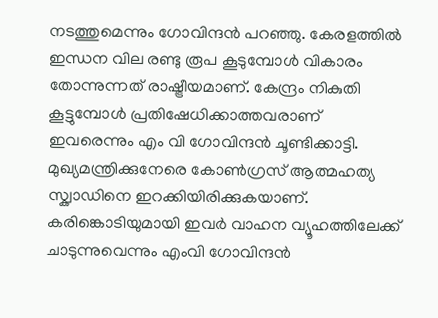നടത്തുമെന്നും ഗോവിന്ദൻ പറഞ്ഞു. കേരളത്തിൽ ഇന്ധന വില രണ്ടു രൂപ കൂടുമ്പോൾ വികാരം തോന്നുന്നത് രാഷ്ട്രീയമാണ്. കേന്ദ്രം നികുതി കൂട്ടുമ്പോൾ പ്രതിഷേധിക്കാത്തവരാണ് ഇവരെന്നും എം വി ഗോവിന്ദൻ ചൂണ്ടിക്കാട്ടി. മുഖ്യമന്ത്രിക്കുനേരെ കോൺഗ്രസ് ആത്മഹത്യ സ്ക്വാഡിനെ ഇറക്കിയിരിക്കുകയാണ്. കരിങ്കൊടിയുമായി ഇവർ വാഹന വ്യൂഹത്തിലേക്ക് ചാടുന്നുവെന്നും എംവി ഗോവിന്ദൻ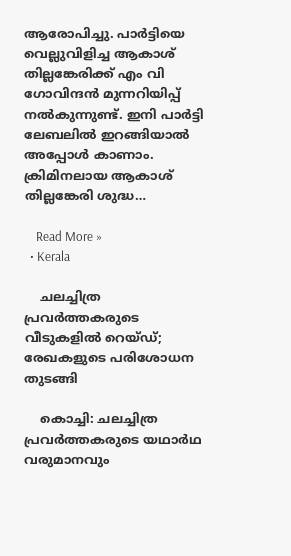ആരോപിച്ചു. പാർട്ടിയെ വെല്ലുവിളിച്ച ആകാശ് തില്ലങ്കേരിക്ക് എം വി ഗോവിന്ദൻ മുന്നറിയിപ്പ് നൽകുന്നുണ്ട്. ഇനി പാർട്ടി ലേബലിൽ ഇറങ്ങിയാൽ അപ്പോൾ കാണാം. ക്രിമിനലായ ആകാശ് തില്ലങ്കേരി ശുദ്ധ…

    Read More »
  • Kerala

    ചലച്ചിത്ര പ്രവര്‍ത്തകരുടെ വീടുകളില്‍ റെയ്ഡ്; രേഖകളുടെ പരിശോധന തുടങ്ങി

    കൊച്ചി: ചലച്ചിത്ര പ്രവര്‍ത്തകരുടെ യഥാര്‍ഥ വരുമാനവും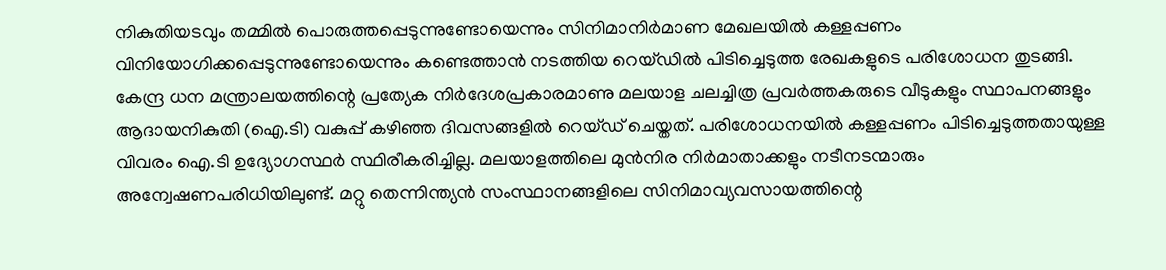നികുതിയടവും തമ്മില്‍ പൊരുത്തപ്പെടുന്നുണ്ടോയെന്നും സിനിമാനിര്‍മാണ മേഖലയില്‍ കള്ളപ്പണം വിനിയോഗിക്കപ്പെടുന്നുണ്ടോയെന്നും കണ്ടെത്താന്‍ നടത്തിയ റെയ്ഡില്‍ പിടിച്ചെടുത്ത രേഖകളുടെ പരിശോധന തുടങ്ങി. കേന്ദ്ര ധന മന്ത്രാലയത്തിന്റെ പ്രത്യേക നിര്‍ദേശപ്രകാരമാണു മലയാള ചലച്ചിത്ര പ്രവര്‍ത്തകരുടെ വീടുകളും സ്ഥാപനങ്ങളും ആദായനികുതി (ഐ.ടി) വകുപ്പ് കഴിഞ്ഞ ദിവസങ്ങളില്‍ റെയ്ഡ് ചെയ്തത്. പരിശോധനയില്‍ കള്ളപ്പണം പിടിച്ചെടുത്തതായുള്ള വിവരം ഐ.ടി ഉദ്യോഗസ്ഥര്‍ സ്ഥിരീകരിച്ചില്ല. മലയാളത്തിലെ മുന്‍നിര നിര്‍മാതാക്കളും നടീനടന്മാരും അന്വേഷണപരിധിയിലുണ്ട്. മറ്റു തെന്നിന്ത്യന്‍ സംസ്ഥാനങ്ങളിലെ സിനിമാവ്യവസായത്തിന്റെ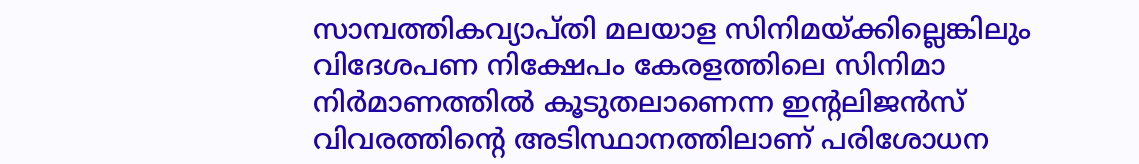സാമ്പത്തികവ്യാപ്തി മലയാള സിനിമയ്ക്കില്ലെങ്കിലും വിദേശപണ നിക്ഷേപം കേരളത്തിലെ സിനിമാ നിര്‍മാണത്തില്‍ കൂടുതലാണെന്ന ഇന്റലിജന്‍സ് വിവരത്തിന്റെ അടിസ്ഥാനത്തിലാണ് പരിശോധന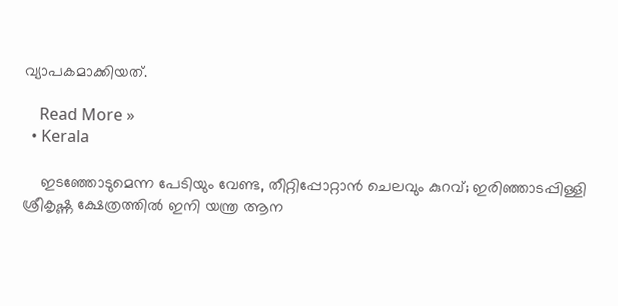വ്യാപകമാക്കിയത്.

    Read More »
  • Kerala

    ഇടഞ്ഞോടുമെന്ന പേടിയും വേണ്ട, തീറ്റിപ്പോറ്റാൻ ചെലവും കുറവ്; ഇരിഞ്ഞാടപ്പിള്ളി ശ്രീകൃഷ്ണ ക്ഷേത്രത്തിൽ ഇനി യന്ത്ര ആന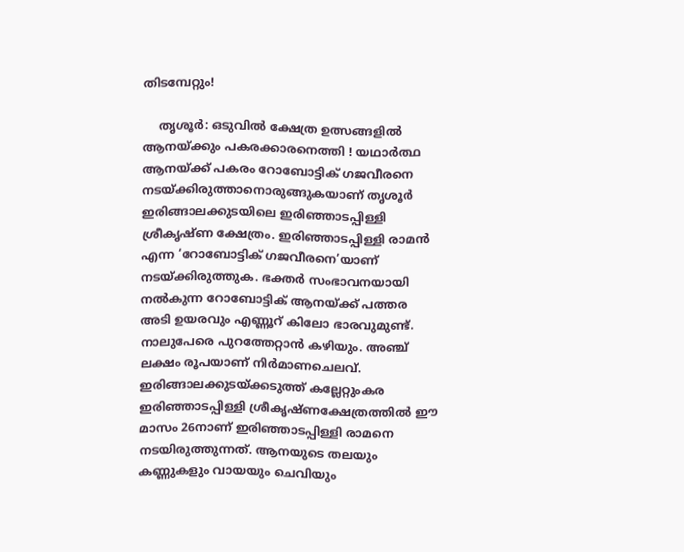തിടമ്പേറ്റും!

    തൃശൂര്‍: ഒടുവിൽ ക്ഷേത്ര ഉത്സങ്ങളിൽ ആനയ്ക്കും പകരക്കാരനെത്തി ! യഥാർത്ഥ ആനയ്ക്ക് പകരം റോബോട്ടിക് ഗജവീരനെ നടയ്ക്കിരുത്താനൊരുങ്ങുകയാണ് തൃശൂര്‍ ഇരിങ്ങാലക്കുടയിലെ ഇരിഞ്ഞാടപ്പിള്ളി ശ്രീകൃഷ്ണ ക്ഷേത്രം. ഇരിഞ്ഞാടപ്പിള്ളി രാമന്‍ എന്ന ‘റോബോട്ടിക് ഗജവീരനെ’യാണ് നടയ്ക്കിരുത്തുക. ഭക്തർ സംഭാവനയായി നൽകുന്ന റോബോട്ടിക് ആനയ്ക്ക് പത്തര അടി ഉയരവും എണ്ണൂറ് കിലോ ഭാരവുമുണ്ട്. നാലുപേരെ പുറത്തേറ്റാന്‍ കഴിയും. അഞ്ച് ലക്ഷം രൂപയാണ് നിര്‍മാണചെലവ്. ഇരിങ്ങാലക്കുടയ്ക്കടുത്ത് കല്ലേറ്റുംകര ഇരിഞ്ഞാടപ്പിള്ളി ശ്രീകൃഷ്ണക്ഷേത്രത്തില്‍ ഈ മാസം 26നാണ് ഇരിഞ്ഞാടപ്പിള്ളി രാമനെ നടയിരുത്തുന്നത്. ആനയുടെ തലയും കണ്ണുകളും വായയും ചെവിയും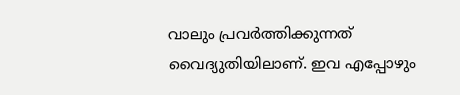വാലും പ്രവര്‍ത്തിക്കുന്നത് വൈദ്യുതിയിലാണ്. ഇവ എപ്പോഴും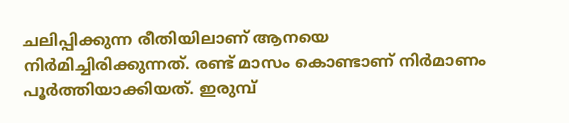ചലിപ്പിക്കുന്ന രീതിയിലാണ് ആനയെ നിര്‍മിച്ചിരിക്കുന്നത്. രണ്ട് മാസം കൊണ്ടാണ് നിർമാണം പൂർത്തിയാക്കിയത്. ഇരുമ്പ്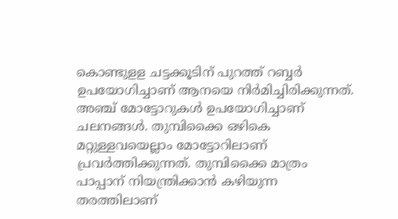കൊണ്ടുളള ചട്ടക്കൂടിന് പുറത്ത് റബ്ബര്‍ ഉപയോഗിച്ചാണ് ആനയെ നിര്‍മിച്ചിരിക്കുന്നത്. അഞ്ച് മോട്ടോറുകള്‍ ഉപയോഗിച്ചാണ് ചലനങ്ങൾ. തുമ്പിക്കൈ ഒഴികെ മറ്റുള്ളവയെല്ലാം മോട്ടോറിലാണ് പ്രവര്‍ത്തിക്കുന്നത്. തുമ്പിക്കൈ മാത്രം പാപ്പാന് നിയന്ത്രിക്കാന്‍ കഴിയുന്ന തരത്തിലാണ്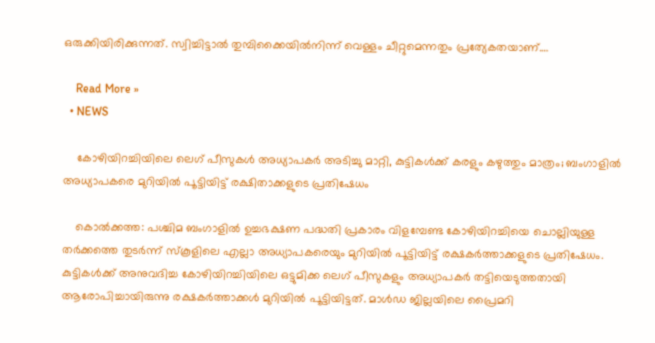ഒരുക്കിയിരിക്കുന്നത്. സ്വിച്ചിട്ടാല്‍ തുമ്പിക്കൈയില്‍നിന്ന് വെള്ളം ചീറ്റുമെന്നതും പ്രത്യേകതയാണ്.…

    Read More »
  • NEWS

    കോഴിയിറച്ചിയിലെ ലെഗ് പീസുകൾ അധ്യാപകർ അടിച്ചു മാറ്റി, കുട്ടികൾക്ക് കരളും കഴുത്തും മാത്രം; ബംഗാളിൽ അധ്യാപകരെ മുറിയിൽ പൂട്ടിയിട്ട് രക്ഷിതാക്കളുടെ പ്രതിഷേധം

    കൊല്‍ക്കത്ത: പശ്ചിമ ബംഗാളില്‍ ഉച്ചഭക്ഷണ പദ്ധതി പ്രകാരം വിളമ്പേണ്ട കോഴിയിറച്ചിയെ ചൊല്ലിയുള്ള തര്‍ക്കത്തെ തുടര്‍ന്ന് സ്‌കൂളിലെ എല്ലാ അധ്യാപകരെയും മുറിയില്‍ പൂട്ടിയിട്ട് രക്ഷകര്‍ത്താക്കളുടെ പ്രതിഷേധം. കുട്ടികള്‍ക്ക് അനുവദിച്ച കോഴിയിറച്ചിയിലെ ഒട്ടുമിക്ക ലെഗ് പീസുകളും അധ്യാപകര്‍ തട്ടിയെടുത്തതായി ആരോപിച്ചായിരുന്നു രക്ഷകര്‍ത്താക്കള്‍ മുറിയില്‍ പൂട്ടിയിട്ടത്. മാള്‍ഡ ജില്ലയിലെ പ്രൈമറി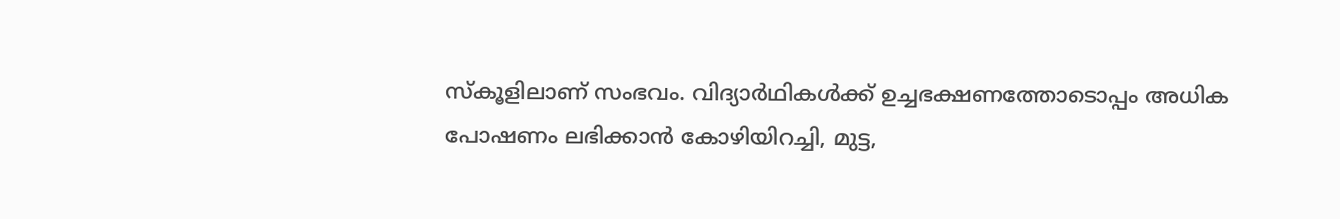സ്‌കൂളിലാണ് സംഭവം. വിദ്യാര്‍ഥികള്‍ക്ക് ഉച്ചഭക്ഷണത്തോടൊപ്പം അധിക പോഷണം ലഭിക്കാന്‍ കോഴിയിറച്ചി, മുട്ട,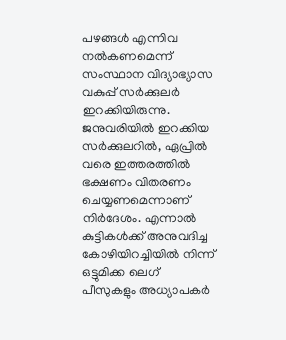പഴങ്ങള്‍ എന്നിവ നല്‍കണമെന്ന് സംസ്ഥാന വിദ്യാഭ്യാസ വകുപ്പ് സര്‍ക്കുലര്‍ ഇറക്കിയിരുന്നു. ജനുവരിയില്‍ ഇറക്കിയ സര്‍ക്കുലറില്‍, ഏപ്രില്‍ വരെ ഇത്തരത്തില്‍ ഭക്ഷണം വിതരണം ചെയ്യണമെന്നാണ് നിര്‍ദേശം. എന്നാല്‍ കുട്ടികള്‍ക്ക് അനുവദിച്ച കോഴിയിറച്ചിയില്‍ നിന്ന് ഒട്ടുമിക്ക ലെഗ് പീസുകളും അധ്യാപകര്‍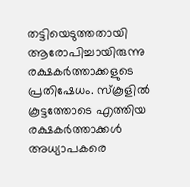തട്ടിയെടുത്തതായി ആരോപിച്ചായിരുന്നു രക്ഷകര്‍ത്താക്കളുടെ പ്രതിഷേധം. സ്‌കൂളില്‍ കൂട്ടത്തോടെ എത്തിയ രക്ഷകര്‍ത്താക്കള്‍ അധ്യാപകരെ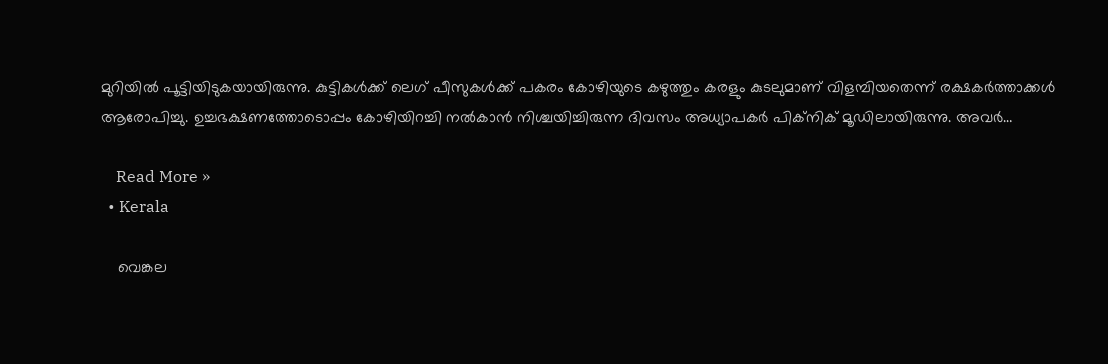മുറിയില്‍ പൂട്ടിയിടുകയായിരുന്നു. കുട്ടികള്‍ക്ക് ലെഗ് പീസുകള്‍ക്ക് പകരം കോഴിയുടെ കഴുത്തും കരളും കുടലുമാണ് വിളമ്പിയതെന്ന് രക്ഷകര്‍ത്താക്കള്‍ ആരോപിച്ചു. ഉച്ചഭക്ഷണത്തോടൊപ്പം കോഴിയിറച്ചി നല്‍കാന്‍ നിശ്ചയിച്ചിരുന്ന ദിവസം അധ്യാപകര്‍ പിക്‌നിക് മൂഡിലായിരുന്നു. അവര്‍…

    Read More »
  • Kerala

    വെങ്കല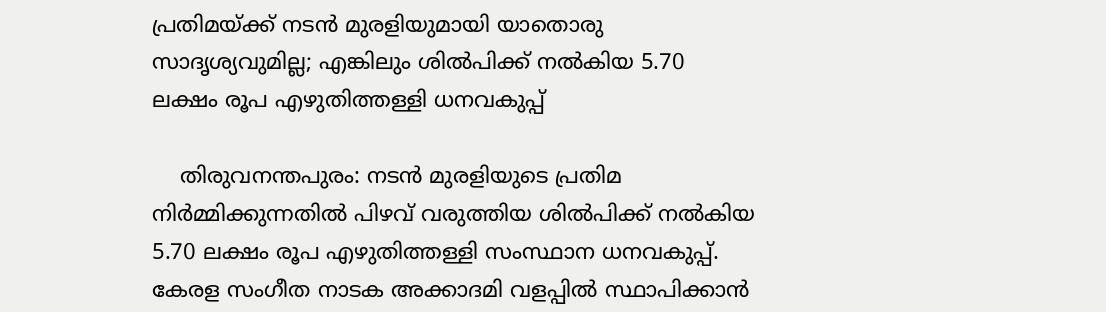പ്രതിമയ്ക്ക് നടൻ മുരളിയുമായി യാതൊരു സാദൃശ്യവുമില്ല; എങ്കിലും ശിൽപിക്ക് നൽകിയ 5.70 ലക്ഷം രൂപ എഴുതിത്തള്ളി ധനവകുപ്പ്

    തിരുവനന്തപുരം: നടന്‍ മുരളിയുടെ പ്രതിമ നിർമ്മിക്കുന്നതിൽ പിഴവ് വരുത്തിയ ശിൽപിക്ക് നൽകിയ 5.70 ലക്ഷം രൂപ എഴുതിത്തള്ളി സംസ്ഥാന ധനവകുപ്പ്. കേരള സംഗീത നാടക അക്കാദമി വളപ്പിൽ സ്ഥാപിക്കാൻ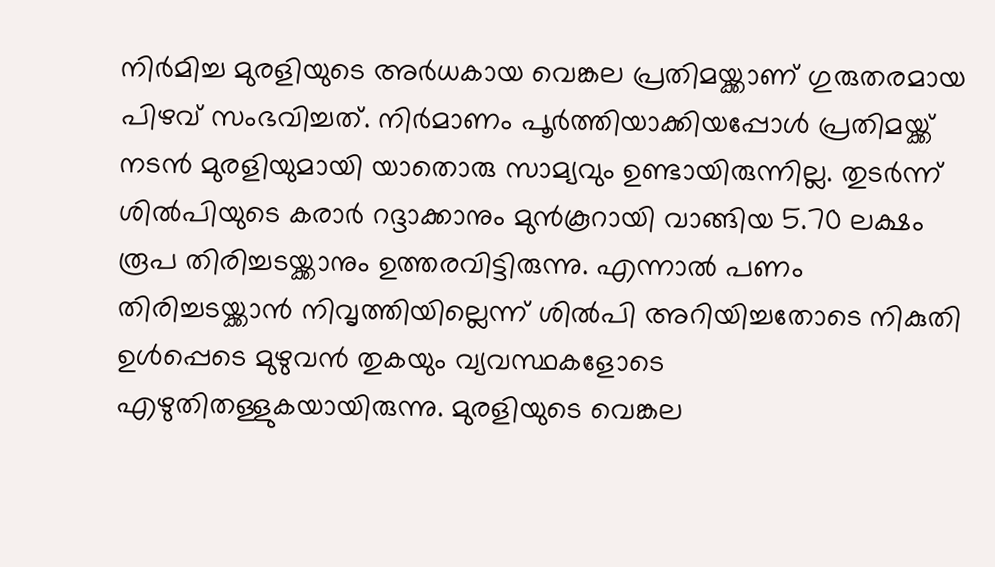നിർമിച്ച മുരളിയുടെ അർധകായ വെങ്കല പ്രതിമയ്ക്കാണ് ഗുരുതരമായ പിഴവ് സംഭവിച്ചത്. നിർമാണം പൂർത്തിയാക്കിയപ്പോൾ പ്രതിമയ്ക്ക് നടൻ മുരളിയുമായി യാതൊരു സാമ്യവും ഉണ്ടായിരുന്നില്ല. തുടർന്ന് ശില്‍പിയുടെ കരാർ റദ്ദാക്കാനും മുൻകൂറായി വാങ്ങിയ 5.70 ലക്ഷം രൂപ തിരിച്ചടയ്ക്കാനും ഉത്തരവിട്ടിരുന്നു. എന്നാല്‍ പണം തിരിച്ചടയ്ക്കാൻ നിവൃത്തിയില്ലെന്ന് ശിൽപി അറിയിച്ചതോടെ നികുതി ഉൾപ്പെടെ മുഴുവൻ തുകയും വ്യവസ്ഥകളോടെ എഴുതിതള്ളുകയായിരുന്നു. മുരളിയുടെ വെങ്കല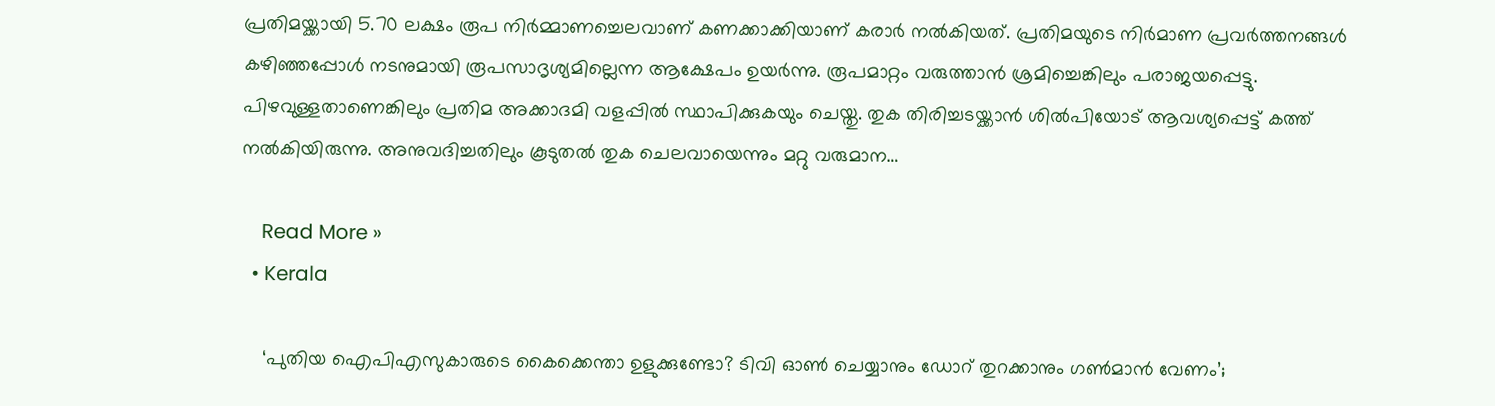പ്രതിമയ്ക്കായി 5.70 ലക്ഷം രൂപ നിർമ്മാണച്ചെലവാണ് കണക്കാക്കിയാണ് കരാർ നൽകിയത്. പ്രതിമയുടെ നിർമാണ പ്രവർത്തനങ്ങൾ കഴിഞ്ഞപ്പോൾ നടനുമായി രൂപസാദൃശ്യമില്ലെന്ന ആക്ഷേപം ഉയർന്നു. രൂപമാറ്റം വരുത്താൻ ശ്രമിച്ചെങ്കിലും പരാജയപ്പെട്ടു. പിഴവുള്ളതാണെങ്കിലും പ്രതിമ അക്കാദമി വളപ്പിൽ സ്ഥാപിക്കുകയും ചെയ്തു. തുക തിരിച്ചടയ്ക്കാൻ ശിൽപിയോട് ആവശ്യപ്പെട്ട് കത്ത് നൽകിയിരുന്നു. അനുവദിച്ചതിലും കൂടുതൽ തുക ചെലവായെന്നും മറ്റു വരുമാന…

    Read More »
  • Kerala

    ‘പുതിയ ഐപിഎസുകാരുടെ കൈക്കെന്താ ഉളുക്കുണ്ടോ? ടിവി ഓൺ ചെയ്യാനും ഡോറ് തുറക്കാനും ഗൺമാൻ വേണം’;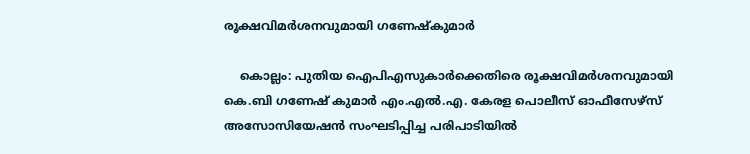രൂക്ഷവിമർശനവുമായി ഗണേഷ്കുമാർ

    കൊല്ലം: പുതിയ ഐപിഎസുകാർക്കെതിരെ രൂക്ഷവിമർശനവുമായി കെ.ബി ഗണേഷ് കുമാർ എം.എൽ.എ. കേരള പൊലീസ് ഓഫീസേഴ്സ് അസോസിയേഷൻ സംഘടിപ്പിച്ച പരിപാടിയിൽ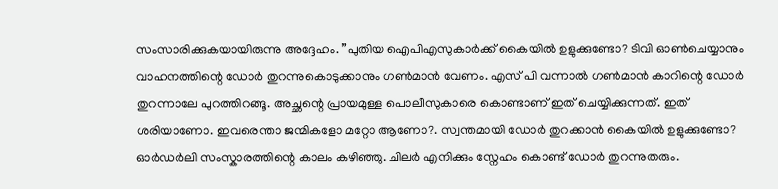സംസാരിക്കുകയായിരുന്നു അദ്ദേഹം. ”പുതിയ ഐപിഎസുകാർക്ക് കൈയിൽ ഉളുക്കുണ്ടോ? ടിവി ഓൺചെയ്യാനും വാഹനത്തിന്റെ ഡോർ തുറന്നുകൊടുക്കാനും ഗൺമാൻ വേണം. എസ് പി വന്നാൽ ഗൺമാൻ കാറിന്റെ ഡോർ തുറന്നാലേ പുറത്തിറങ്ങൂ. അച്ഛന്റെ പ്രായമുള്ള പൊലീസുകാരെ കൊണ്ടാണ് ഇത് ചെയ്യിക്കുന്നത്. ഇത് ശരിയാണോ. ഇവരെന്താ ജന്മികളോ മറ്റോ ആണോ?. സ്വന്തമായി ഡോർ തുറക്കാൻ കൈയിൽ ഉളുക്കുണ്ടോ? ഓർഡർലി സംസ്കാരത്തിന്റെ കാലം കഴിഞ്ഞു. ചിലര്‍ എനിക്കും സ്നേഹം കൊണ്ട് ഡോർ തുറന്നുതരും.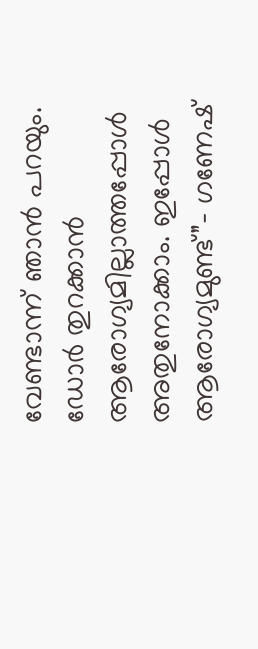വേണ്ടാന്ന് ഞാൻ പറയും. ഡോർ തുറക്കാൻ ആരോഗ്യമില്ലാത്തപ്പോൾ അതുനോക്കാം. ഇപ്പോൾ ആരോഗ്യമുണ്ട്”- ഗണേഷ്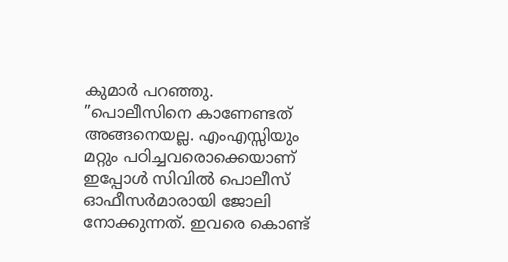കുമാർ പറഞ്ഞു. ”പൊലീസിനെ കാണേണ്ടത് അങ്ങനെയല്ല. എംഎസ്സിയും മറ്റും പഠിച്ചവരൊക്കെയാണ് ഇപ്പോൾ സിവിൽ പൊലീസ് ഓഫീസർമാരായി ജോലി നോക്കുന്നത്. ഇവരെ കൊണ്ട്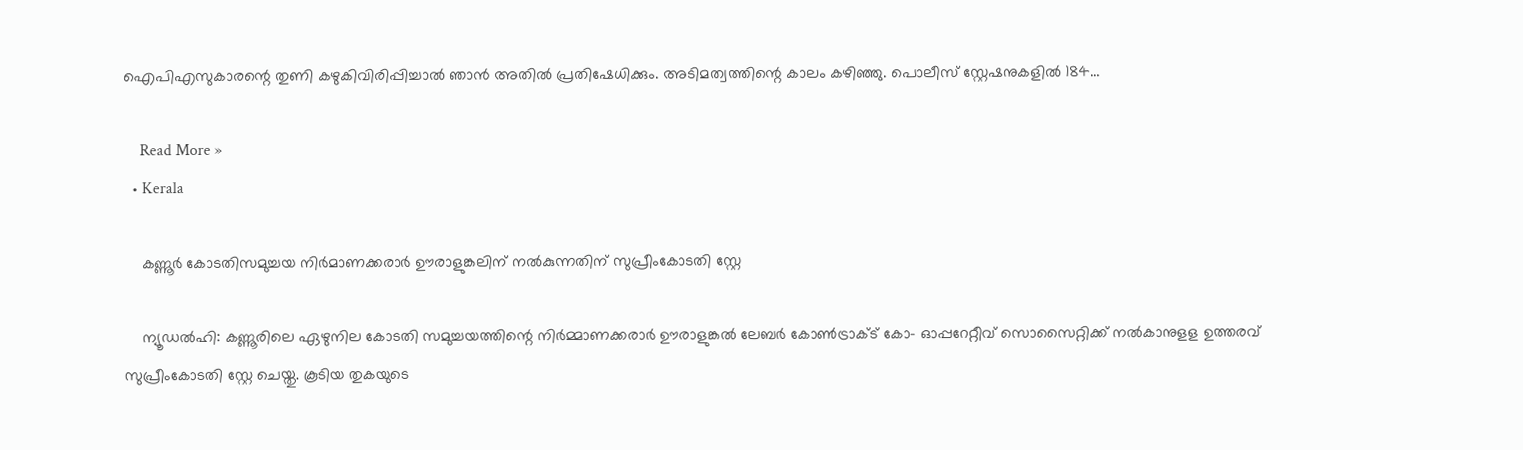ഐപിഎസുകാരന്റെ തുണി കഴുകിവിരിപ്പിച്ചാൽ ഞാൻ അതിൽ പ്രതിഷേധിക്കും. അടിമത്വത്തിന്റെ കാലം കഴിഞ്ഞു. പൊലീസ് സ്റ്റേഷനുകളിൽ 184…

    Read More »
  • Kerala

    കണ്ണൂർ കോടതിസമുച്ചയ നിർമാണക്കരാർ ഊരാളുങ്കലിന് നൽകുന്നതിന് സുപ്രീംകോടതി സ്റ്റേ

    ന്യൂഡല്‍ഹി: കണ്ണൂരിലെ ഏഴുനില കോടതി സമുച്ചയത്തിന്റെ നിര്‍മ്മാണക്കരാർ ഊരാളുങ്കല്‍ ലേബര്‍ കോണ്‍ട്രാക്ട് കോ- ഓപ്പറേറ്റീവ് സൊസൈറ്റിക്ക് നല്‍കാനുളള ഉത്തരവ് സുപ്രീംകോടതി സ്റ്റേ ചെയ്തു. കൂടിയ തുകയുടെ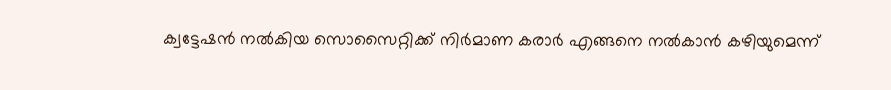ക്വട്ടേഷന്‍ നല്‍കിയ സൊസൈറ്റിക്ക് നിർമാണ കരാര്‍ എങ്ങനെ നല്‍കാന്‍ കഴിയുമെന്ന്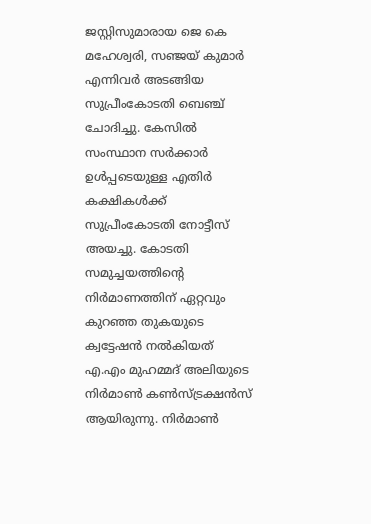ജസ്റ്റിസുമാരായ ജെ കെ മഹേശ്വരി, സഞ്ജയ് കുമാര്‍ എന്നിവര്‍ അടങ്ങിയ സുപ്രീംകോടതി ബെഞ്ച് ചോദിച്ചു. കേസില്‍ സംസ്ഥാന സര്‍ക്കാര്‍ ഉള്‍പ്പടെയുള്ള എതിര്‍ കക്ഷികള്‍ക്ക് സുപ്രീംകോടതി നോട്ടീസ് അയച്ചു. കോടതി സമുച്ചയത്തിന്റെ നിർമാണത്തിന് ഏറ്റവും കുറഞ്ഞ തുകയുടെ ക്വട്ടേഷന്‍ നല്‍കിയത് എ.എം മുഹമ്മദ് അലിയുടെ നിർമാണ്‍ കണ്‍സ്ട്രക്ഷന്‍സ് ആയിരുന്നു. നിർമാണ്‍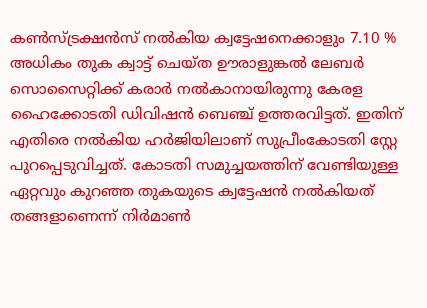കണ്‍സ്ട്രക്ഷന്‍സ് നല്‍കിയ ക്വട്ടേഷനെക്കാളും 7.10 % അധികം തുക ക്വാട്ട് ചെയ്ത ഊരാളുങ്കല്‍ ലേബര്‍ സൊസൈറ്റിക്ക് കരാര്‍ നല്‍കാനായിരുന്നു കേരള ഹൈക്കോടതി ഡിവിഷന്‍ ബെഞ്ച് ഉത്തരവിട്ടത്. ഇതിന് എതിരെ നല്‍കിയ ഹര്‍ജിയിലാണ് സുപ്രീംകോടതി സ്റ്റേ പുറപ്പെടുവിച്ചത്. കോടതി സമുച്ചയത്തിന് വേണ്ടിയുള്ള ഏറ്റവും കുറഞ്ഞ തുകയുടെ ക്വട്ടേഷന്‍ നല്‍കിയത് തങ്ങളാണെന്ന് നിര്‍മാണ്‍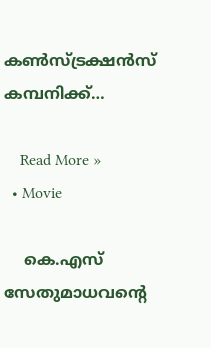കണ്‍സ്ട്രക്ഷന്‍സ് കമ്പനിക്ക്…

    Read More »
  • Movie

    കെ.എസ് സേതുമാധവന്റെ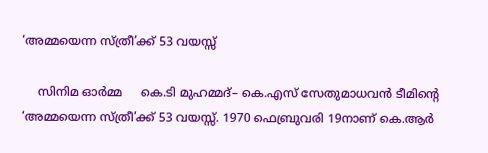‘അമ്മയെന്ന സ്ത്രീ’ക്ക് 53 വയസ്സ്

    സിനിമ ഓർമ്മ     കെ.ടി മുഹമ്മദ്– കെ.എസ് സേതുമാധവൻ ടീമിന്റെ ‘അമ്മയെന്ന സ്ത്രീ’ക്ക് 53 വയസ്സ്. 1970 ഫെബ്രുവരി 19നാണ് കെ.ആർ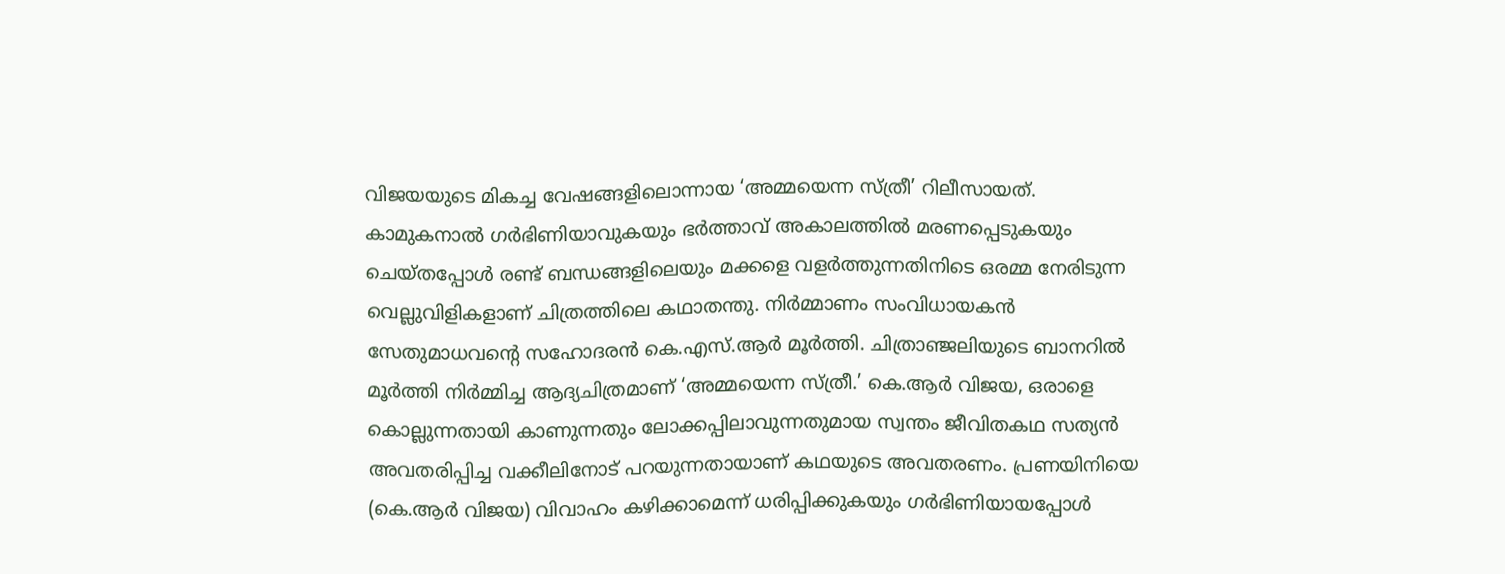വിജയയുടെ മികച്ച വേഷങ്ങളിലൊന്നായ ‘അമ്മയെന്ന സ്ത്രീ’ റിലീസായത്. കാമുകനാൽ ഗർഭിണിയാവുകയും ഭർത്താവ് അകാലത്തിൽ മരണപ്പെടുകയും ചെയ്‌തപ്പോൾ രണ്ട് ബന്ധങ്ങളിലെയും മക്കളെ വളർത്തുന്നതിനിടെ ഒരമ്മ നേരിടുന്ന വെല്ലുവിളികളാണ് ചിത്രത്തിലെ കഥാതന്തു. നിർമ്മാണം സംവിധായകൻ സേതുമാധവന്റെ സഹോദരൻ കെ.എസ്.ആർ മൂർത്തി. ചിത്രാഞ്ജലിയുടെ ബാനറിൽ മൂർത്തി നിർമ്മിച്ച ആദ്യചിത്രമാണ് ‘അമ്മയെന്ന സ്ത്രീ.’ കെ.ആർ വിജയ, ഒരാളെ കൊല്ലുന്നതായി കാണുന്നതും ലോക്കപ്പിലാവുന്നതുമായ സ്വന്തം ജീവിതകഥ സത്യൻ അവതരിപ്പിച്ച വക്കീലിനോട് പറയുന്നതായാണ് കഥയുടെ അവതരണം. പ്രണയിനിയെ (കെ.ആർ വിജയ) വിവാഹം കഴിക്കാമെന്ന് ധരിപ്പിക്കുകയും ഗർഭിണിയായപ്പോൾ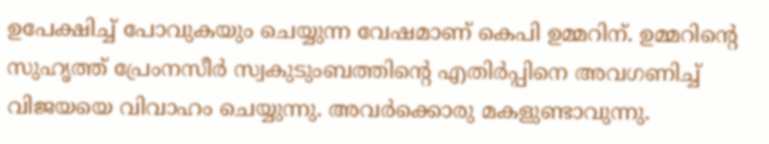ഉപേക്ഷിച്ച് പോവുകയും ചെയ്യുന്ന വേഷമാണ് കെപി ഉമ്മറിന്. ഉമ്മറിന്റെ സുഹൃത്ത് പ്രേംനസീർ സ്വകുടുംബത്തിന്റെ എതിർപ്പിനെ അവഗണിച്ച് വിജയയെ വിവാഹം ചെയ്യുന്നു. അവർക്കൊരു മകളുണ്ടാവുന്നു.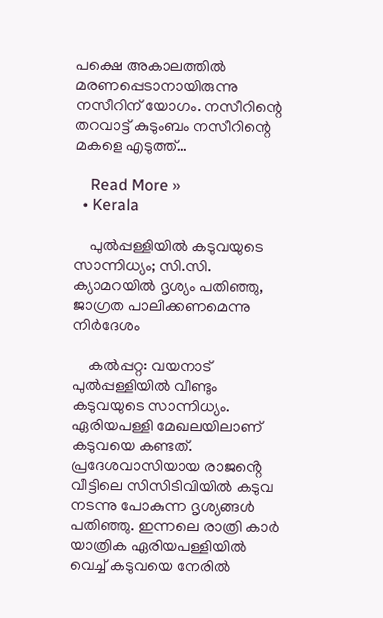പക്ഷെ അകാലത്തിൽ മരണപ്പെടാനായിരുന്നു നസീറിന് യോഗം. നസീറിന്റെ തറവാട്ട് കുടുംബം നസീറിന്റെ മകളെ എടുത്ത്…

    Read More »
  • Kerala

    പുൽപ്പള്ളിയിൽ കടുവയുടെ സാന്നിധ്യം; സി.സി. ക്യാമറയിൽ ദൃശ്യം പതിഞ്ഞു, ജാഗ്രത പാലിക്കണമെന്നു നിർദേശം

    കൽപ്പറ്റ: വയനാട് പുൽപ്പള്ളിയിൽ വീണ്ടും കടുവയുടെ സാന്നിധ്യം. ഏരിയപള്ളി മേഖലയിലാണ് കടുവയെ കണ്ടത്. പ്രദേശവാസിയായ രാജൻ്റെ വീട്ടിലെ സിസിടിവിയിൽ കടുവ നടന്നു പോകുന്ന ദൃശ്യങ്ങൾ പതിഞ്ഞു. ഇന്നലെ രാത്രി കാർ യാത്രിക ഏരിയപള്ളിയിൽ വെച്ച് കടുവയെ നേരിൽ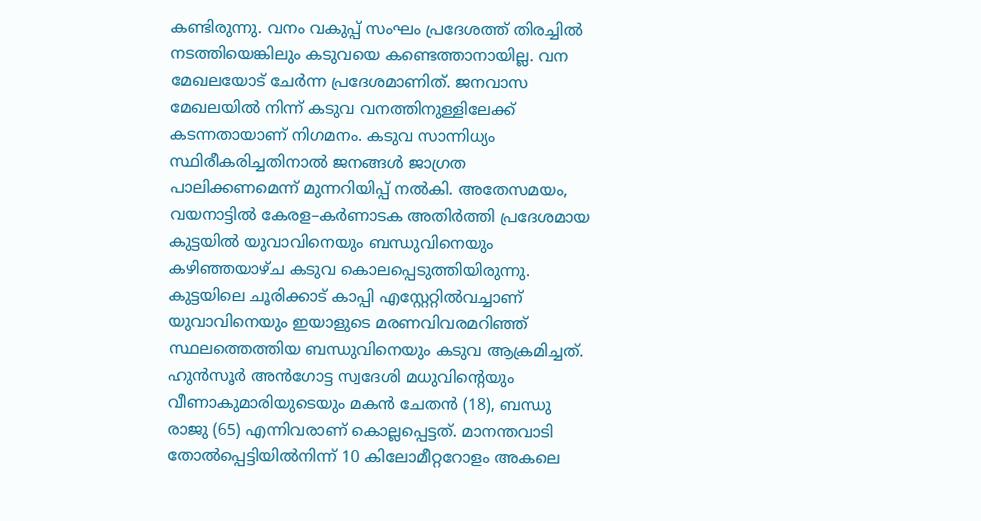കണ്ടിരുന്നു. വനം വകുപ്പ് സംഘം പ്രദേശത്ത് തിരച്ചിൽ നടത്തിയെങ്കിലും കടുവയെ കണ്ടെത്താനായില്ല. വന മേഖലയോട് ചേർന്ന പ്രദേശമാണിത്. ജനവാസ മേഖലയിൽ നിന്ന് കടുവ വനത്തിനുള്ളിലേക്ക് കടന്നതായാണ് നിഗമനം. കടുവ സാന്നിധ്യം സ്ഥിരീകരിച്ചതിനാൽ ജനങ്ങൾ ജാഗ്രത പാലിക്കണമെന്ന് മുന്നറിയിപ്പ് നൽകി. അതേസമയം, വയനാട്ടിൽ കേരള–കർണാടക അതിർത്തി പ്രദേശമായ കുട്ടയിൽ യുവാവിനെയും ബന്ധുവിനെയും കഴിഞ്ഞയാഴ്ച കടുവ കൊലപ്പെടുത്തിയിരുന്നു. കുട്ടയിലെ ചൂരിക്കാട് കാപ്പി എസ്റ്റേറ്റിൽവച്ചാണ്‌ യുവാവിനെയും ഇയാളുടെ മരണവിവരമറിഞ്ഞ് സ്ഥലത്തെത്തിയ ബന്ധുവിനെയും കടുവ ആക്രമിച്ചത്‌. ഹുൻസൂർ അൻഗോട്ട സ്വദേശി മധുവിന്റെയും വീണാകുമാരിയുടെയും മകൻ ചേതൻ (18), ബന്ധു രാജു (65) എന്നിവരാണ് കൊല്ലപ്പെട്ടത്. മാനന്തവാടി തോൽപ്പെട്ടിയിൽനിന്ന്‌ 10 കിലോമീറ്ററോളം അകലെ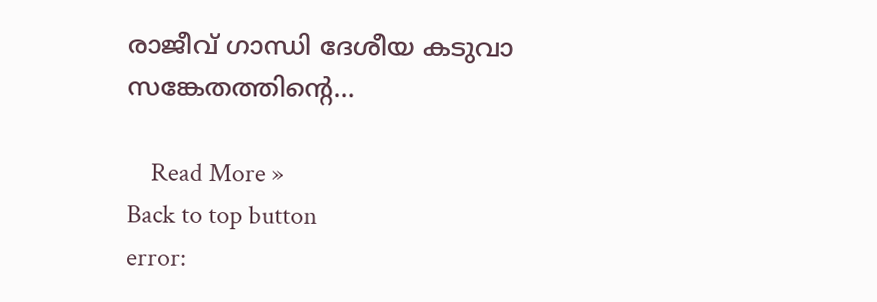രാജീവ് ഗാന്ധി ദേശീയ കടുവാ സങ്കേതത്തിന്റെ…

    Read More »
Back to top button
error: